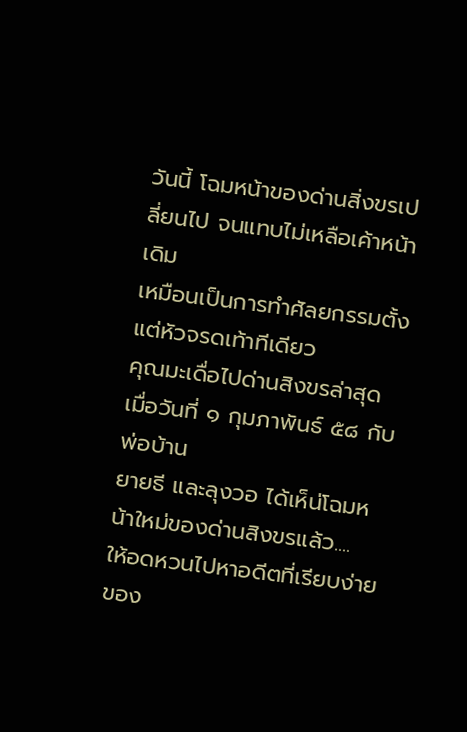วันนี้ โฉมหน้าของด่านสิ่งขรเปลี่ยนไป จนแทบไม่เหลือเค้าหน้าเดิม
เหมือนเป็นการทำศัลยกรรมตั้งแต่หัวจรดเท้าทีเดียว
คุณมะเดื่อไปด่านสิงขรล่าสุด เมื่อวันที่ ๑ กุมภาพันธ์ ๕๘ กับพ่อบ้าน
ยายธี และลุงวอ ได้เห็น่โฉมหน้าใหม่ของด่านสิงขรแล้ว....
ให้อดหวนไปหาอดีตที่เรียบง่ายของ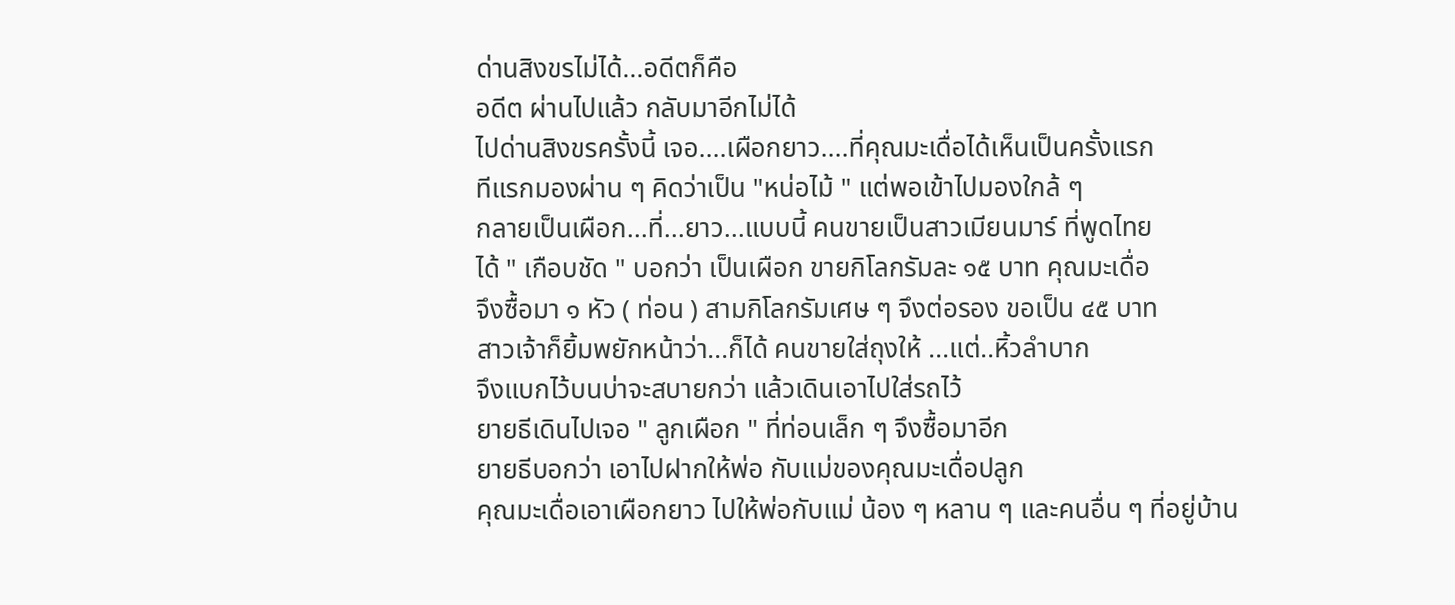ด่านสิงขรไม่ได้...อดีตก็คือ
อดีต ผ่านไปแล้ว กลับมาอีกไม่ได้
ไปด่านสิงขรครั้งนี้ เจอ....เผือกยาว....ที่คุณมะเดื่อได้เห็นเป็นครั้งแรก
ทีแรกมองผ่าน ๆ คิดว่าเป็น "หน่อไม้ " แต่พอเข้าไปมองใกล้ ๆ
กลายเป็นเผือก...ที่...ยาว...แบบนี้ คนขายเป็นสาวเมียนมาร์ ที่พูดไทย
ได้ " เกือบชัด " บอกว่า เป็นเผือก ขายกิโลกรัมละ ๑๕ บาท คุณมะเดื่อ
จึงซื้อมา ๑ หัว ( ท่อน ) สามกิโลกรัมเศษ ๆ จึงต่อรอง ขอเป็น ๔๕ บาท
สาวเจ้าก็ยิ้มพยักหน้าว่า...ก็ได้ คนขายใส่ถุงให้ ...แต่..หิ้วลำบาก
จึงแบกไว้บนบ่าจะสบายกว่า แล้วเดินเอาไปใส่รถไว้
ยายธีเดินไปเจอ " ลูกเผือก " ที่ท่อนเล็ก ๆ จึงซื้อมาอีก
ยายธีบอกว่า เอาไปฝากให้พ่อ กับแม่ของคุณมะเดื่อปลูก
คุณมะเดื่อเอาเผือกยาว ไปให้พ่อกับแม่ น้อง ๆ หลาน ๆ และคนอื่น ๆ ที่อยู่บ้าน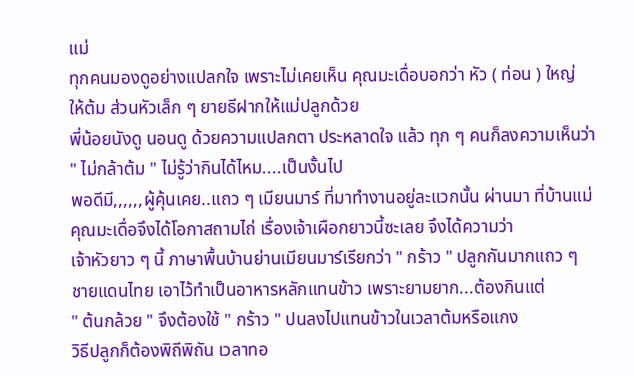แม่
ทุกคนมองดูอย่างแปลกใจ เพราะไม่เคยเห็น คุณมะเดื่อบอกว่า หัว ( ท่อน ) ใหญ่
ให้ต้ม ส่วนหัวเล็ก ๆ ยายธีฝากให้แม่ปลูกด้วย
พี่น้อยนังดู นอนดู ด้วยความแปลกตา ประหลาดใจ แล้ว ทุก ๆ คนก็ลงความเห็นว่า
" ไม่กล้าต้ม " ไม่รู้ว่ากินได้ไหม....เป็นงั้นไป
พอดีมี,,,,,,ผู้คุ้นเคย..แถว ๆ เมียนมาร์ ที่มาทำงานอยู่ละแวกนั้น ผ่านมา ที่บ้านแม่
คุณมะเดื่อจึงได้โอกาสถามไถ่ เรื่องเจ้าเผือกยาวนี้ซะเลย จึงได้ความว่า
เจ้าหัวยาว ๆ นี้ ภาษาพื้นบ้านย่านเมียนมาร์เรียกว่า " กร้าว " ปลูกกันมากแถว ๆ
ชายแดนไทย เอาไว้ทำเป็นอาหารหลักแทนข้าว เพราะยามยาก...ต้องกินแต่
" ต้นกล้วย " จึงต้องใช้ " กร้าว " ปนลงไปแทนข้าวในเวลาต้มหรือแกง
วิธีปลูกก็ต้องพิถีพิถัน เวลาทอ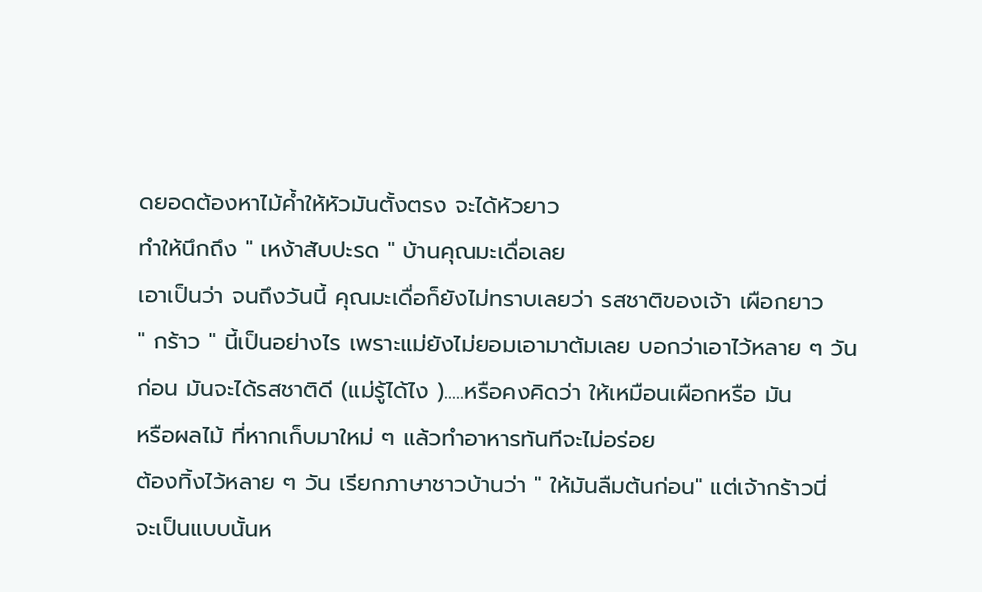ดยอดต้องหาไม้ค้ำให้หัวมันตั้งตรง จะได้หัวยาว
ทำให้นึกถึง " เหง้าสับปะรด " บ้านคุณมะเดื่อเลย
เอาเป็นว่า จนถึงวันนี้ คุณมะเดื่อก็ยังไม่ทราบเลยว่า รสชาติของเจ้า เผือกยาว
" กร้าว " นี้เป็นอย่างไร เพราะแม่ยังไม่ยอมเอามาต้มเลย บอกว่าเอาไว้หลาย ๆ วัน
ก่อน มันจะได้รสชาติดี (แม่รู้ได้ไง ).....หรือคงคิดว่า ให้เหมือนเผือกหรือ มัน
หรือผลไม้ ที่หากเก็บมาใหม่ ๆ แล้วทำอาหารทันทีจะไม่อร่อย
ต้องทิ้งไว้หลาย ๆ วัน เรียกภาษาชาวบ้านว่า " ให้มันลืมต้นก่อน" แต่เจ้ากร้าวนี่
จะเป็นแบบนั้นห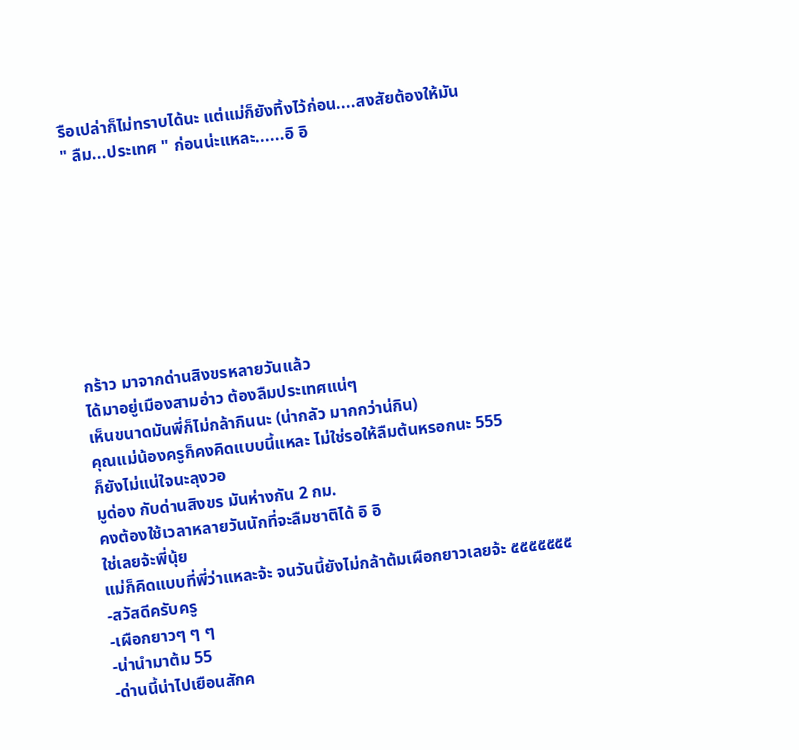รือเปล่าก็ไม่ทราบได้นะ แต่แม่ก็ยังทิ้งไว้ก่อน....สงสัยต้องให้มัน
" ลืม...ประเทศ " ก่อนน่ะแหละ......อิ อิ








กร้าว มาจากด่านสิงขรหลายวันแล้ว
ได้มาอยู่เมืองสามอ่าว ต้องลืมประเทศแน่ๆ
เห็นขนาดมันพี่ก็ไม่กล้ากินนะ (น่ากลัว มากกว่าน่กิน)
คุณแม่น้องครูก็คงคิดแบบนี้แหละ ไม่ใช่รอให้ลืมต้นหรอกนะ 555
ก็ยังไม่แน่ใจนะลุงวอ
มูด่อง กับด่านสิงขร มันห่างกัน 2 กม.
คงต้องใช้เวลาหลายวันนักที่จะลืมชาติได้ อิ อิ
ใช่เลยจ้ะพี่นุ้ย
แม่ก็คิดแบบที่พี่ว่าแหละจ้ะ จนวันนี้ยังไม่กล้าต้มเผือกยาวเลยจ้ะ ๕๕๕๕๕๕๕
-สวัสดีครับครู
-เผือกยาวๆ ๆ ๆ
-น่านำมาต้ม 55
-ด่านนี้น่าไปเยือนสักค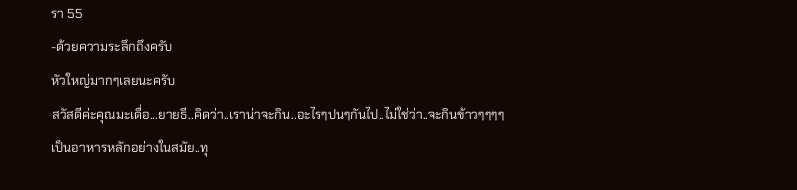รา 55
-ด้วยความระลึกถึงครับ
หัวใหญ่มากๆเลยนะครับ
สวัสดีค่ะคุณมะเดื่อ...ยายธี..คิดว่า..เราน่าจะกิน..อะไรๆปนๆกันไป..ไม่ใช่ว่า..จะกินข้าวๆๆๆๆเป็นอาหารหลักอย่างในสมัย..ทุ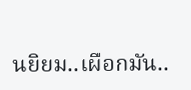นยิยม..เผือกมัน..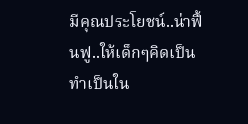มีคุณประโยชน์..น่าฟื้นฟู..ให้เด็กๆคิดเป็นทำเป็นใน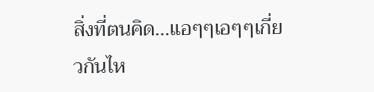สิ่งที่ตนคิด...แอๆๆเอๆๆเกี่ยวกันไห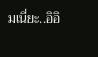มเนี่ยะ..อิอิ